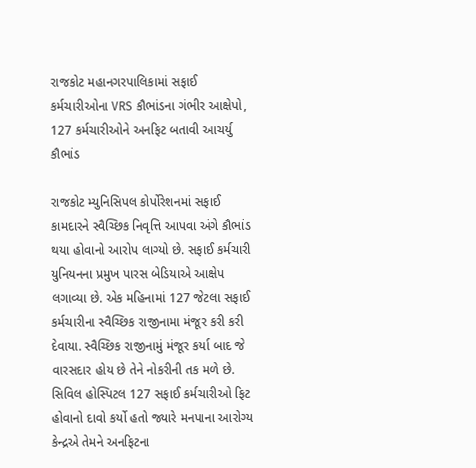રાજકોટ મહાનગરપાલિકામાં સફાઈ કર્મચારીઓના VRS કૌભાંડના ગંભીર આક્ષેપો, 127 કર્મચારીઓને અનફિટ બતાવી આચર્યુ કૌભાંડ

રાજકોટ મ્યુનિસિપલ કોર્પોરેશનમાં સફાઈ કામદારને સ્વૈચ્છિક નિવૃત્તિ આપવા અંગે કૌભાંડ થયા હોવાનો આરોપ લાગ્યો છે. સફાઈ કર્મચારી યુનિયનના પ્રમુખ પારસ બેડિયાએ આક્ષેપ લગાવ્યા છે. એક મહિનામાં 127 જેટલા સફાઈ કર્મચારીના સ્વૈચ્છિક રાજીનામા મંજૂર કરી કરી દેવાયા. સ્વૈચ્છિક રાજીનામું મંજૂર કર્યા બાદ જે વારસદાર હોય છે તેને નોકરીની તક મળે છે. સિવિલ હોસ્પિટલ 127 સફાઈ કર્મચારીઓ ફિટ હોવાનો દાવો કર્યો હતો જ્યારે મનપાના આરોગ્ય કેન્દ્રએ તેમને અનફિટના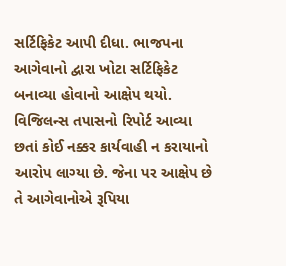સર્ટિફિકેટ આપી દીધા. ભાજપના આગેવાનો દ્વારા ખોટા સર્ટિફિકેટ બનાવ્યા હોવાનો આક્ષેપ થયો. વિજિલન્સ તપાસનો રિપોર્ટ આવ્યા છતાં કોઈ નક્કર કાર્યવાહી ન કરાયાનો આરોપ લાગ્યા છે. જેના પર આક્ષેપ છે તે આગેવાનોએ રૂપિયા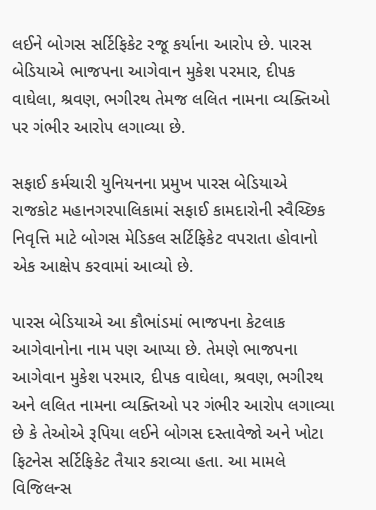લઈને બોગસ સર્ટિફિકેટ રજૂ કર્યાના આરોપ છે. પારસ બેડિયાએ ભાજપના આગેવાન મુકેશ પરમાર, દીપક વાઘેલા, શ્રવણ, ભગીરથ તેમજ લલિત નામના વ્યક્તિઓ પર ગંભીર આરોપ લગાવ્યા છે.

સફાઈ કર્મચારી યુનિયનના પ્રમુખ પારસ બેડિયાએ  રાજકોટ મહાનગરપાલિકામાં સફાઈ કામદારોની સ્વૈચ્છિક નિવૃત્તિ માટે બોગસ મેડિકલ સર્ટિફિકેટ વપરાતા હોવાનો એક આક્ષેપ કરવામાં આવ્યો છે.

પારસ બેડિયાએ આ કૌભાંડમાં ભાજપના કેટલાક આગેવાનોના નામ પણ આપ્યા છે. તેમણે ભાજપના આગેવાન મુકેશ પરમાર, દીપક વાઘેલા, શ્રવણ, ભગીરથ અને લલિત નામના વ્યક્તિઓ પર ગંભીર આરોપ લગાવ્યા છે કે તેઓએ રૂપિયા લઈને બોગસ દસ્તાવેજો અને ખોટા ફિટનેસ સર્ટિફિકેટ તૈયાર કરાવ્યા હતા. આ મામલે વિજિલન્સ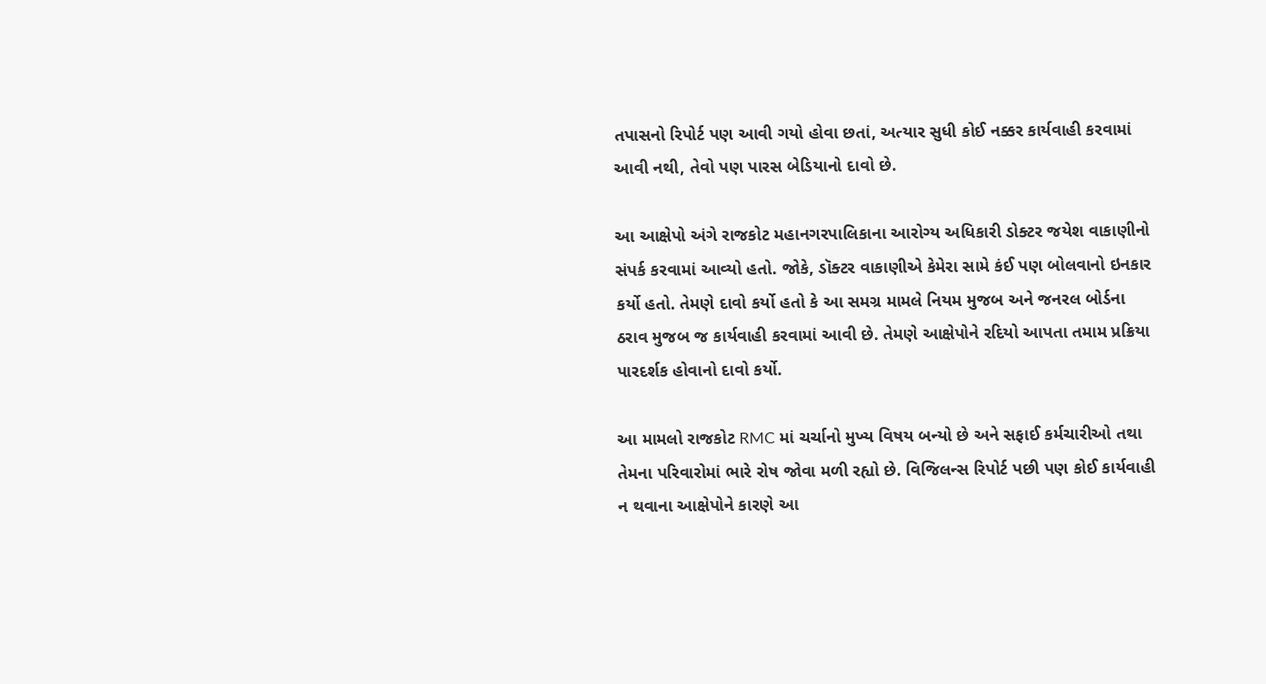તપાસનો રિપોર્ટ પણ આવી ગયો હોવા છતાં, અત્યાર સુધી કોઈ નક્કર કાર્યવાહી કરવામાં આવી નથી, તેવો પણ પારસ બેડિયાનો દાવો છે.

આ આક્ષેપો અંગે રાજકોટ મહાનગરપાલિકાના આરોગ્ય અધિકારી ડોક્ટર જયેશ વાકાણીનો સંપર્ક કરવામાં આવ્યો હતો. જોકે, ડૉક્ટર વાકાણીએ કેમેરા સામે કંઈ પણ બોલવાનો ઇનકાર કર્યો હતો. તેમણે દાવો કર્યો હતો કે આ સમગ્ર મામલે નિયમ મુજબ અને જનરલ બોર્ડના ઠરાવ મુજબ જ કાર્યવાહી કરવામાં આવી છે. તેમણે આક્ષેપોને રદિયો આપતા તમામ પ્રક્રિયા પારદર્શક હોવાનો દાવો કર્યો.

આ મામલો રાજકોટ RMC માં ચર્ચાનો મુખ્ય વિષય બન્યો છે અને સફાઈ કર્મચારીઓ તથા તેમના પરિવારોમાં ભારે રોષ જોવા મળી રહ્યો છે. વિજિલન્સ રિપોર્ટ પછી પણ કોઈ કાર્યવાહી ન થવાના આક્ષેપોને કારણે આ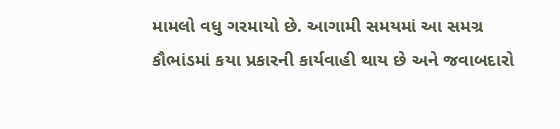મામલો વધુ ગરમાયો છે. આગામી સમયમાં આ સમગ્ર કૌભાંડમાં કયા પ્રકારની કાર્યવાહી થાય છે અને જવાબદારો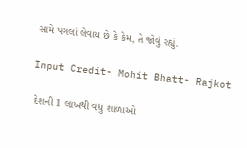સામે પગલાં લેવાય છે કે કેમ, તે જોવું રહ્યું.

Input Credit- Mohit Bhatt- Rajkot

 દેશની 1 લાખથી વધુ શાળાઓ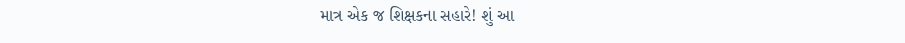માત્ર એક જ શિક્ષકના સહારે! શું આ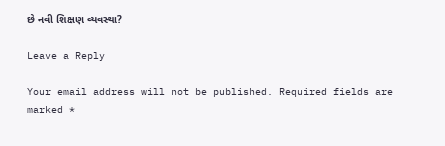છે નવી શિક્ષણ વ્યવસ્થા?

Leave a Reply

Your email address will not be published. Required fields are marked *